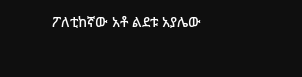ፖለቲከኛው አቶ ልደቱ አያሌው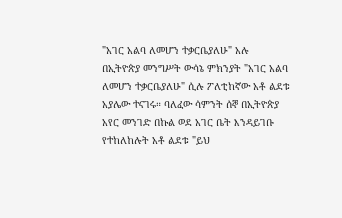"አገር አልባ ለመሆን ተቃርቤያለሁ" አሉ
በኢትዮጵያ መንግሥት ውሳኔ ምክንያት "አገር አልባ ለመሆን ተቃርቤያለሁ" ሲሉ ፖለቲከኛው አቶ ልደቱ አያሌው ተናገሩ። ባለፈው ሳምንት ሰኞ በኢትዮጵያ አየር መንገድ በኩል ወደ አገር ቤት እንዳይገቡ የተከለከሉት አቶ ልደቱ "ይህ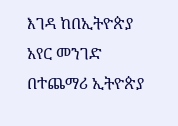እገዳ ከበኢትዮጵያ አየር መንገድ በተጨማሪ ኢትዮጵያ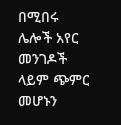በሚበሩ ሌሎች አየር መንገዶች ላይም ጭምር መሆኑን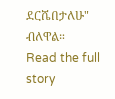ደርሼበታለሁ" ብለዋል።
Read the full story